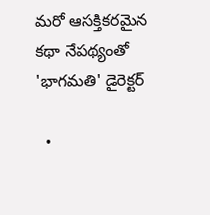మరో ఆసక్తికరమైన కథా నేపథ్యంతో 'భాగమతి' డైరెక్టర్

  •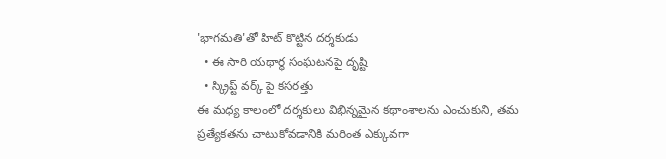'భాగమతి'తో హిట్ కొట్టిన దర్శకుడు
  • ఈ సారి యథార్థ సంఘటనపై దృష్టి
  • స్క్రిప్ట్ వర్క్ పై కసరత్తు
ఈ మధ్య కాలంలో దర్శకులు విభిన్నమైన కథాంశాలను ఎంచుకుని, తమ ప్రత్యేకతను చాటుకోవడానికి మరింత ఎక్కువగా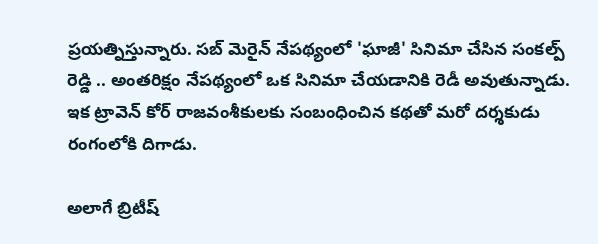ప్రయత్నిస్తున్నారు. సబ్ మెరైన్ నేపథ్యంలో 'ఘాజీ' సినిమా చేసిన సంకల్ప్ రెడ్డి .. అంతరిక్షం నేపథ్యంలో ఒక సినిమా చేయడానికి రెడీ అవుతున్నాడు. ఇక ట్రావెన్ కోర్ రాజవంశీకులకు సంబంధించిన కథతో మరో దర్శకుడు రంగంలోకి దిగాడు.

అలాగే బ్రిటీష్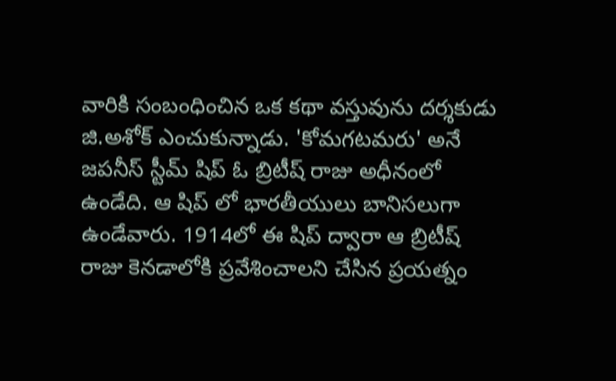వారికి సంబంధించిన ఒక కథా వస్తువును దర్శకుడు జి.అశోక్ ఎంచుకున్నాడు. 'కోమగటమరు' అనే జపనీస్ స్టీమ్ షిప్ ఓ బ్రిటీష్ రాజు అధీనంలో ఉండేది. ఆ షిప్ లో భారతీయులు బానిసలుగా ఉండేవారు. 1914లో ఈ షిప్ ద్వారా ఆ బ్రిటీష్ రాజు కెనడాలోకి ప్రవేశించాలని చేసిన ప్రయత్నం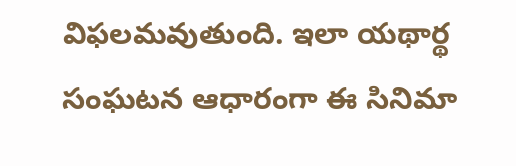విఫలమవుతుంది. ఇలా యథార్థ సంఘటన ఆధారంగా ఈ సినిమా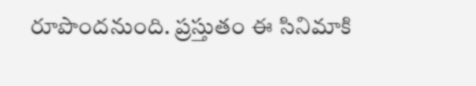రూపొందనుంది. ప్రస్తుతం ఈ సినిమాకి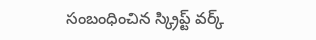సంబంధించిన స్క్రిప్ట్ వర్క్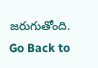జరుగుతోంది.
Go Back to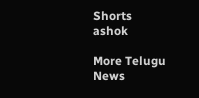Shorts
ashok

More Telugu News